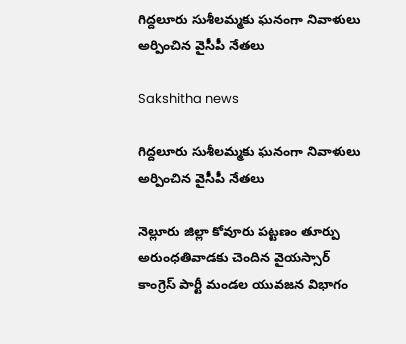గిద్దలూరు సుశీలమ్మకు ఘనంగా నివాళులు అర్పించిన వైసీపీ నేతలు

Sakshitha news

గిద్దలూరు సుశీలమ్మకు ఘనంగా నివాళులు అర్పించిన వైసీపీ నేతలు

నెల్లూరు జిల్లా కోవూరు పట్టణం తూర్పు అరుంధతివాడకు చెందిన వైయస్సార్ కాంగ్రెస్ పార్టీ మండల యువజన విభాగం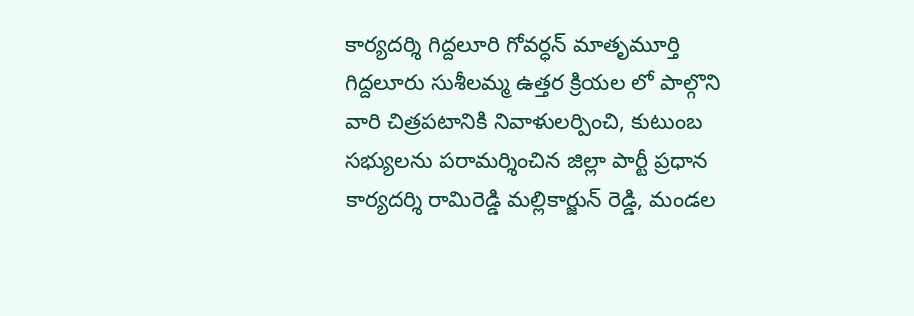కార్యదర్శి గిద్దలూరి గోవర్ధన్ మాతృమూర్తి గిద్దలూరు సుశీలమ్మ ఉత్తర క్రియల లో పాల్గొని వారి చిత్రపటానికి నివాళులర్పించి, కుటుంబ సభ్యులను పరామర్శించిన జిల్లా పార్టీ ప్రధాన కార్యదర్శి రామిరెడ్డి మల్లికార్జున్ రెడ్డి, మండల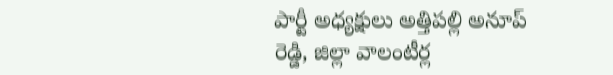పార్టీ అధ్యక్షులు అత్తిపల్లి అనూప్ రెడ్డి, జిల్లా వాలంటీర్ల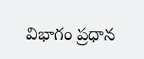విభాగం ప్రధాన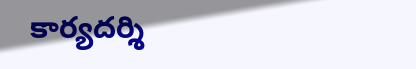కార్యదర్శి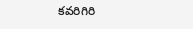కవరిగిరి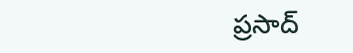ప్రసాద్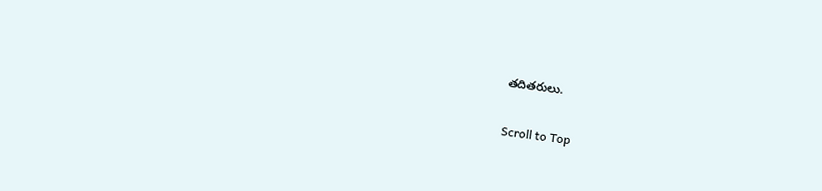తదితరులు.

Scroll to Top